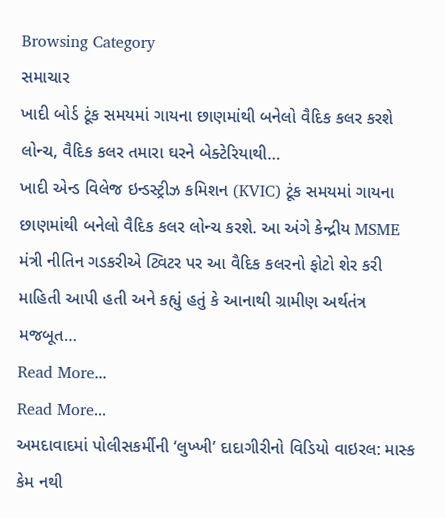Browsing Category
સમાચાર
ખાદી બોર્ડ ટૂંક સમયમાં ગાયના છાણમાંથી બનેલો વૈદિક કલર કરશે લોન્ચ, વૈદિક કલર તમારા ઘરને બેક્ટેરિયાથી…
ખાદી એન્ડ વિલેજ ઇન્ડસ્ટ્રીઝ કમિશન (KVIC) ટૂંક સમયમાં ગાયના છાણમાંથી બનેલો વૈદિક કલર લોન્ચ કરશે. આ અંગે કેન્દ્રીય MSME મંત્રી નીતિન ગડકરીએ ટ્વિટર પર આ વૈદિક કલરનો ફોટો શેર કરી માહિતી આપી હતી અને કહ્યું હતું કે આનાથી ગ્રામીણ અર્થતંત્ર મજબૂત…
Read More...
Read More...
અમદાવાદમાં પોલીસકર્મીની ‘લુખ્ખી’ દાદાગીરીનો વિડિયો વાઇરલ: માસ્ક કેમ નથી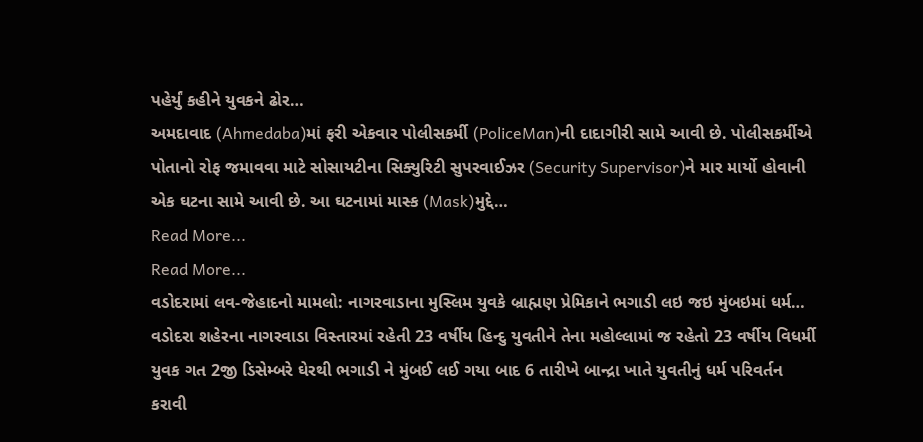પહેર્યું કહીને યુવકને ઢોર…
અમદાવાદ (Ahmedaba)માં ફરી એકવાર પોલીસકર્મી (PoliceMan)ની દાદાગીરી સામે આવી છે. પોલીસકર્મીએ પોતાનો રોફ જમાવવા માટે સોસાયટીના સિક્યુરિટી સુપરવાઈઝર (Security Supervisor)ને માર માર્યો હોવાની એક ઘટના સામે આવી છે. આ ઘટનામાં માસ્ક (Mask)મુદ્દે…
Read More...
Read More...
વડોદરામાં લવ-જેહાદનો મામલો: નાગરવાડાના મુસ્લિમ યુવકે બ્રાહ્મણ પ્રેમિકાને ભગાડી લઇ જઇ મુંબઇમાં ધર્મ…
વડોદરા શહેરના નાગરવાડા વિસ્તારમાં રહેતી 23 વર્ષીય હિન્દુ યુવતીને તેના મહોલ્લામાં જ રહેતો 23 વર્ષીય વિધર્મી યુવક ગત 2જી ડિસેમ્બરે ઘેરથી ભગાડી ને મુંબઈ લઈ ગયા બાદ 6 તારીખે બાન્દ્રા ખાતે યુવતીનું ધર્મ પરિવર્તન કરાવી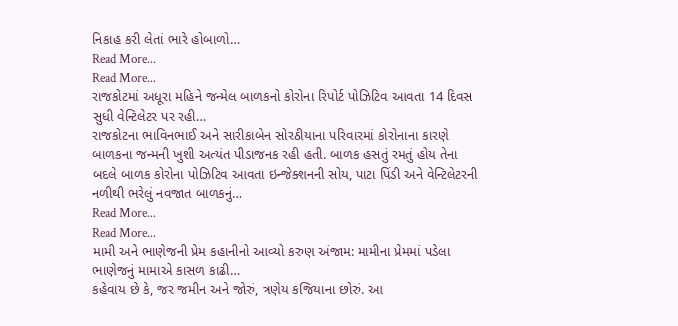નિકાહ કરી લેતાં ભારે હોબાળો…
Read More...
Read More...
રાજકોટમાં અધૂરા મહિને જન્મેલ બાળકનો કોરોના રિપોર્ટ પોઝિટિવ આવતા 14 દિવસ સુધી વેન્ટિલેટર પર રહી…
રાજકોટના ભાવિનભાઈ અને સારીકાબેન સોરઠીયાના પરિવારમાં કોરોનાના કારણે બાળકના જન્મની ખુશી અત્યંત પીડાજનક રહી હતી. બાળક હસતું રમતું હોય તેના બદલે બાળક કોરોના પોઝિટિવ આવતા ઇન્જેક્શનની સોય, પાટા પિંડી અને વેન્ટિલેટરની નળીથી ભરેલું નવજાત બાળકનું…
Read More...
Read More...
મામી અને ભાણેજની પ્રેમ કહાનીનો આવ્યો કરુણ અંજામ: મામીના પ્રેમમાં પડેલા ભાણેજનું મામાએ કાસળ કાઢી…
કહેવાય છે કે, જર જમીન અને જોરું, ત્રણેય કજિયાના છોરું. આ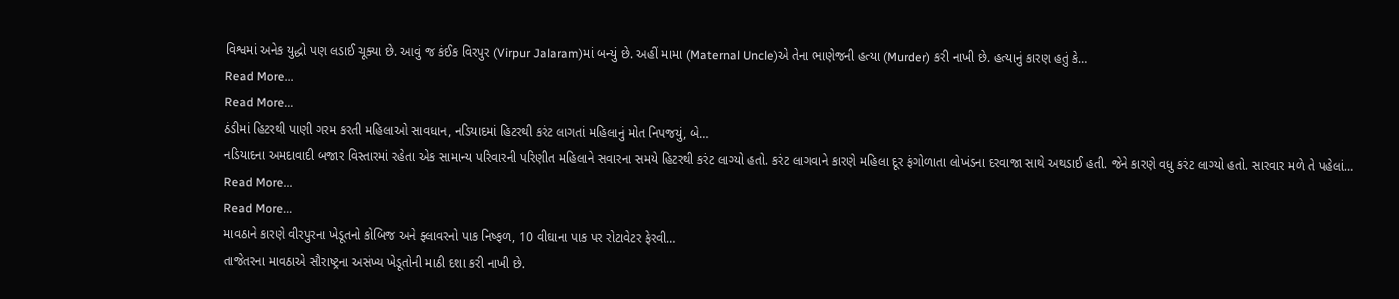વિશ્વમાં અનેક યુદ્ધો પણ લડાઈ ચૂક્યા છે. આવું જ કંઈક વિરપુર (Virpur Jalaram)માં બન્યું છે. અહીં મામા (Maternal Uncle)એ તેના ભાણેજની હત્યા (Murder) કરી નાખી છે. હત્યાનું કારણ હતું કે…
Read More...
Read More...
ઠંડીમાં હિટરથી પાણી ગરમ કરતી મહિલાઓ સાવધાન, નડિયાદમાં હિટરથી કરંટ લાગતાં મહિલાનું મોત નિપજયું, બે…
નડિયાદના અમદાવાદી બજાર વિસ્તારમાં રહેતા એક સામાન્ય પરિવારની પરિણીત મહિલાને સવારના સમયે હિટરથી કરંટ લાગ્યો હતો. કરંટ લાગવાને કારણે મહિલા દૂર ફંગોળાતા લોખંડના દરવાજા સાથે અથડાઈ હતી. જેને કારણે વધુ કરંટ લાગ્યો હતો. સારવાર મળે તે પહેલાં…
Read More...
Read More...
માવઠાને કારણે વીરપુરના ખેડૂતનો કોબિજ અને ફ્લાવરનો પાક નિષ્ફળ, 10 વીઘાના પાક પર રોટાવેટર ફેરવી…
તાજેતરના માવઠાએ સૌરાષ્ટ્રના અસંખ્ય ખેડૂતોની માઠી દશા કરી નાખી છે.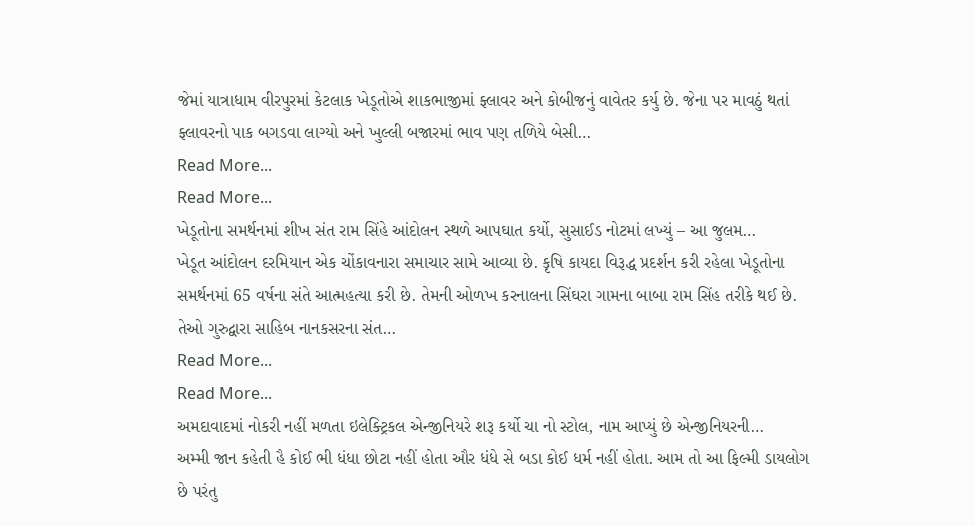જેમાં યાત્રાધામ વીરપુરમાં કેટલાક ખેડૂતોએ શાકભાજીમાં ફ્લાવર અને કોબીજનું વાવેતર કર્યુ છે. જેના પર માવઠું થતાં ફ્લાવરનો પાક બગડવા લાગ્યો અને ખુલ્લી બજારમાં ભાવ પણ તળિયે બેસી…
Read More...
Read More...
ખેડૂતોના સમર્થનમાં શીખ સંત રામ સિંહે આંદોલન સ્થળે આપઘાત કર્યો, સુસાઈડ નોટમાં લખ્યું – આ જુલમ…
ખેડૂત આંદોલન દરમિયાન એક ચોંકાવનારા સમાચાર સામે આવ્યા છે. કૃષિ કાયદા વિરૂદ્ધ પ્રદર્શન કરી રહેલા ખેડૂતોના સમર્થનમાં 65 વર્ષના સંતે આત્મહત્યા કરી છે. તેમની ઓળખ કરનાલના સિંઘરા ગામના બાબા રામ સિંહ તરીકે થઈ છે. તેઓ ગુરુદ્વારા સાહિબ નાનકસરના સંત…
Read More...
Read More...
અમદાવાદમાં નોકરી નહીં મળતા ઇલેક્ટ્રિકલ એન્જીનિયરે શરૂ કર્યો ચા નો સ્ટોલ, નામ આપ્યું છે એન્જીનિયરની…
અમ્મી જાન કહેતી હૈ કોઈ ભી ધંધા છોટા નહીં હોતા ઔર ધંધે સે બડા કોઈ ધર્મ નહીં હોતા. આમ તો આ ફિલ્મી ડાયલોગ છે પરંતુ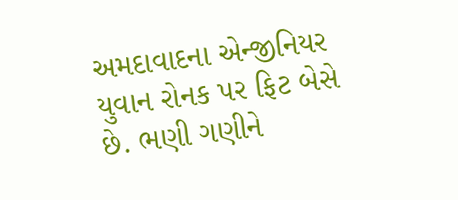અમદાવાદના એન્જીનિયર યુવાન રોનક પર ફિટ બેસે છે. ભણી ગણીને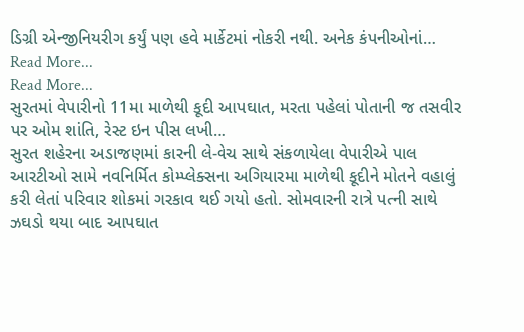ડિગ્રી એન્જીનિયરીગ કર્યું પણ હવે માર્કેટમાં નોકરી નથી. અનેક કંપનીઓનાં…
Read More...
Read More...
સુરતમાં વેપારીનો 11મા માળેથી કૂદી આપઘાત, મરતા પહેલાં પોતાની જ તસવીર પર ઓમ શાંતિ, રેસ્ટ ઇન પીસ લખી…
સુરત શહેરના અડાજણમાં કારની લે-વેચ સાથે સંકળાયેલા વેપારીએ પાલ આરટીઓ સામે નવનિર્મિત કોમ્પ્લેક્સના અગિયારમા માળેથી કૂદીને મોતને વહાલું કરી લેતાં પરિવાર શોકમાં ગરકાવ થઈ ગયો હતો. સોમવારની રાત્રે પત્ની સાથે ઝઘડો થયા બાદ આપઘાત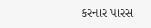કરનાર પારસ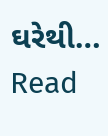ઘરેથી…
Read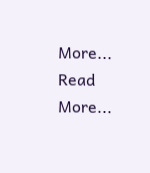More...
Read More...